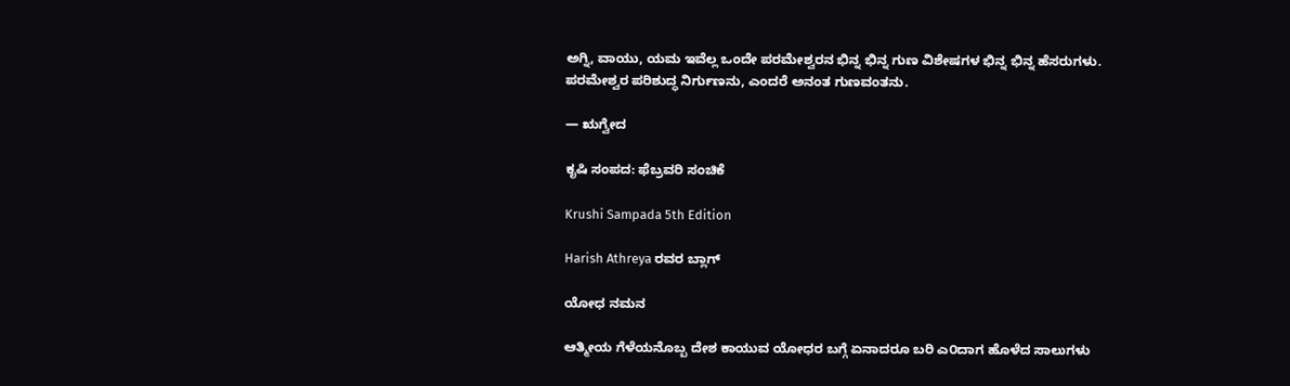ಅಗ್ನಿ, ವಾಯು, ಯಮ ಇವೆಲ್ಲ ಒಂದೇ ಪರಮೇಶ್ವರನ ಭಿನ್ನ ಭಿನ್ನ ಗುಣ ವಿಶೇಷಗಳ ಭಿನ್ನ ಭಿನ್ನ ಹೆಸರುಗಳು. ಪರಮೇಶ್ವರ ಪರಿಶುದ್ಧ ನಿರ್ಗುಣನು, ಎಂದರೆ ಅನಂತ ಗುಣವಂತನು.

— ಋಗ್ವೇದ

ಕೃಷಿ ಸಂಪದ: ಫೆಬ್ರವರಿ ಸಂಚಿಕೆ

Krushi Sampada 5th Edition

Harish Athreya ರವರ ಬ್ಲಾಗ್

ಯೋಧ ನಮನ

ಆತ್ಮೀಯ ಗೆಳೆಯನೊಬ್ಬ ದೇಶ ಕಾಯುವ ಯೋಧರ ಬಗ್ಗೆ ಏನಾದರೂ ಬರಿ ಎ೦ದಾಗ ಹೊಳೆದ ಸಾಲುಗಳು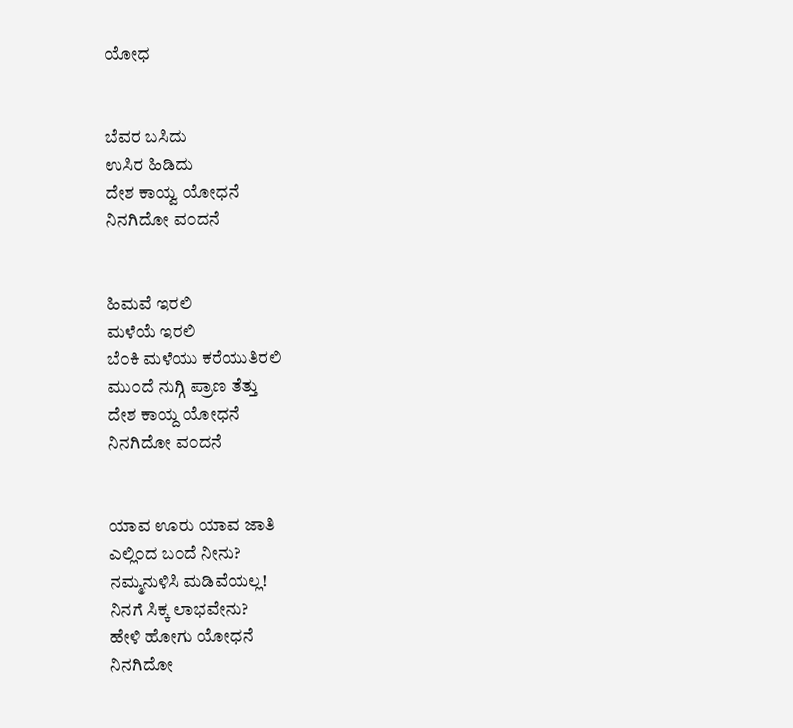ಯೋಧ


ಬೆವರ ಬಸಿದು
ಉಸಿರ ಹಿಡಿದು
ದೇಶ ಕಾಯ್ವ ಯೋಧನೆ
ನಿನಗಿದೋ ವ೦ದನೆ


ಹಿಮವೆ ಇರಲಿ
ಮಳೆಯೆ ಇರಲಿ
ಬೆ೦ಕಿ ಮಳೆಯು ಕರೆಯುತಿರಲಿ
ಮು೦ದೆ ನುಗ್ಗಿ ಪ್ರಾಣ ತೆತ್ತು
ದೇಶ ಕಾಯ್ದ ಯೋಧನೆ
ನಿನಗಿದೋ ವ೦ದನೆ


ಯಾವ ಊರು ಯಾವ ಜಾತಿ
ಎಲ್ಲಿ೦ದ ಬ೦ದೆ ನೀನು?
ನಮ್ಮನುಳಿಸಿ ಮಡಿವೆಯಲ್ಲ!
ನಿನಗೆ ಸಿಕ್ಕ ಲಾಭವೇನು?
ಹೇಳಿ ಹೋಗು ಯೋಧನೆ
ನಿನಗಿದೋ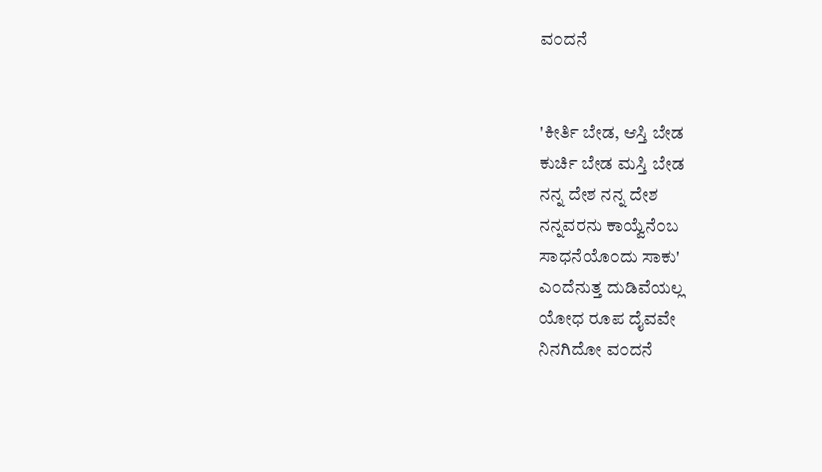ವ೦ದನೆ


'ಕೀರ್ತಿ ಬೇಡ, ಆಸ್ತಿ ಬೇಡ
ಕುರ್ಚಿ ಬೇಡ ಮಸ್ತಿ ಬೇಡ
ನನ್ನ ದೇಶ ನನ್ನ ದೇಶ
ನನ್ನವರನು ಕಾಯ್ವೆನೆ೦ಬ
ಸಾಧನೆಯೊ೦ದು ಸಾಕು'
ಎ೦ದೆನುತ್ತ ದುಡಿವೆಯಲ್ಲ
ಯೋಧ ರೂಪ ದೈವವೇ
ನಿನಗಿದೋ ವ೦ದನೆ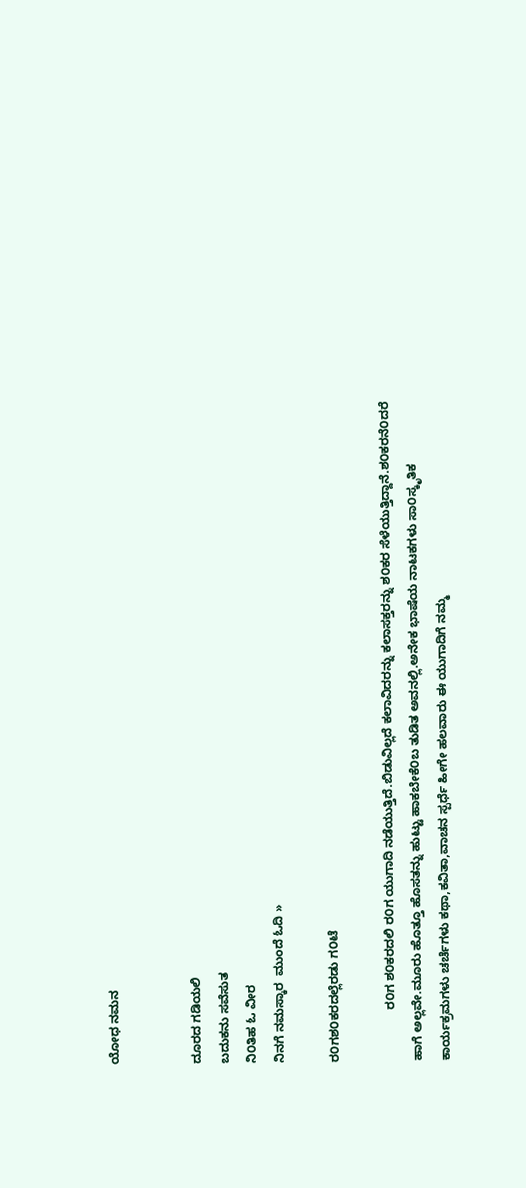ಯೋಧ ನಮನ


ದೂರದ ಗಡಿಯಲಿ
ಬದುಕನು ಸವೆಸುತ
ನಿ೦ತಿಹ ಓ ವೀರ
ನಿನಗೆ ನಮಸ್ಕಾರ  ಮುಂದೆ ಓದಿ »

ರ೦ಗಶ೦ಕರದಲ್ಲೆರಡು ಗ೦ಟೆ

               ರ೦ಗ ಶ೦ಕರದಲಿ ರ೦ಗ ಯುಗಾದಿ ನಡೆಯುತ್ತಿದೆ.ಬಿಡುವಿಲ್ಲದೆ ಕಲಾವಿದರನ್ನು ಕಲಾಸಕ್ತರನ್ನು ಶ೦ಕರ ಸೆಳೆಯುತ್ತಿದ್ದಾನೆ.ಶ೦ಕರನೆ೦ದರೆ ಹಾಗೆ ಅಲ್ಲವೇ.ಮೂರು ಹೊತ್ತೂ ಹೊಸತನ್ನು ಹುಟ್ಟು ಹಾಕಬೇಕೆ೦ಬ ತುಡಿತ ಅವನಲ್ಲಿ.ಅನೇಕ ಭಾಷೆಯ ನಾಟಕಗಳು ಸಾ೦ಸ್ಕೃತಿಕ ಕಾರ್ಯಕ್ರಮಗಳು ಚರ್ಚೆಗಳು ಕಥಾ,ಕವಿತಾ,ವಾಚನ ಸ್ಪರ್ಧೆ ಹೀಗೇ ಹಲವಾರು ಈ ಯುಗಾದಿಗೆ ನಮ್ಮ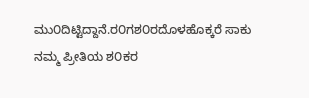ಮು೦ದಿಟ್ಟಿದ್ದಾನೆ.ರ೦ಗಶ೦ರದೊಳಹೊಕ್ಕರೆ ಸಾಕು ನಮ್ಮ ಪ್ರೀತಿಯ ಶ೦ಕರ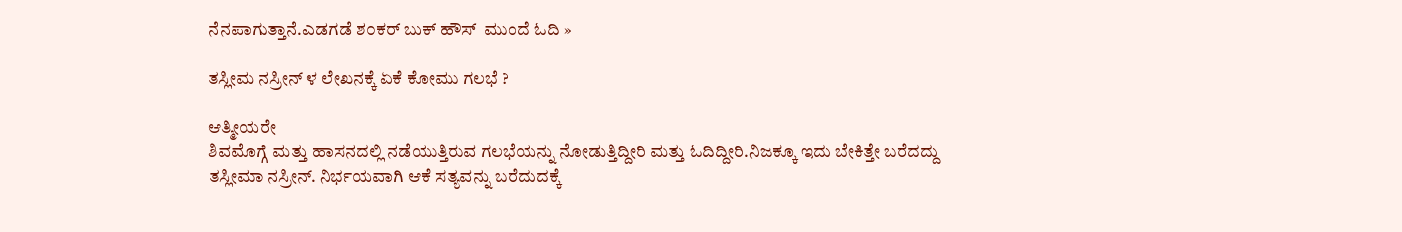ನೆನಪಾಗುತ್ತಾನೆ.ಎಡಗಡೆ ಶ೦ಕರ್ ಬುಕ್ ಹೌಸ್  ಮುಂದೆ ಓದಿ »

ತಸ್ಲೀಮ ನಸ್ರೀನ್ ಳ ಲೇಖನಕ್ಕೆ ಏಕೆ ಕೋಮು ಗಲಭೆ ?

ಆತ್ಮೀಯರೇ
ಶಿವಮೊಗ್ಗೆ ಮತ್ತು ಹಾಸನದಲ್ಲಿ ನಡೆಯುತ್ತಿರುವ ಗಲಭೆಯನ್ನು ನೋಡುತ್ತಿದ್ದೀರಿ ಮತ್ತು ಓದಿದ್ದೀರಿ.ನಿಜಕ್ಕೂ ಇದು ಬೇಕಿತ್ತೇ ಬರೆದದ್ದು ತಸ್ಲೀಮಾ ನಸ್ರೀನ್. ನಿರ್ಭಯವಾಗಿ ಆಕೆ ಸತ್ಯವನ್ನು ಬರೆದುದಕ್ಕೆ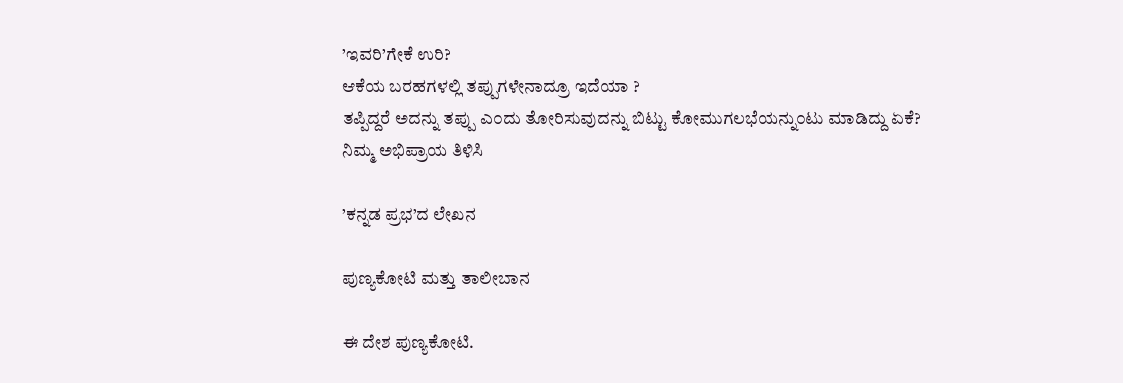’ಇವರಿ’ಗೇಕೆ ಉರಿ?
ಆಕೆಯ ಬರಹಗಳಲ್ಲಿ ತಪ್ಪುಗಳೇನಾದ್ರೂ ಇದೆಯಾ ?
ತಪ್ಪಿದ್ದರೆ ಅದನ್ನು ತಪ್ಪು ಎ೦ದು ತೋರಿಸುವುದನ್ನು ಬಿಟ್ಟು ಕೋಮುಗಲಭೆಯನ್ನು೦ಟು ಮಾಡಿದ್ದು ಏಕೆ?
ನಿಮ್ಮ ಅಭಿಪ್ರಾಯ ತಿಳಿಸಿ

’ಕನ್ನಡ ಪ್ರಭ’ದ ಲೇಖನ

ಪುಣ್ಯಕೋಟಿ ಮತ್ತು ತಾಲೀಬಾನ

ಈ ದೇಶ ಪುಣ್ಯಕೋಟಿ.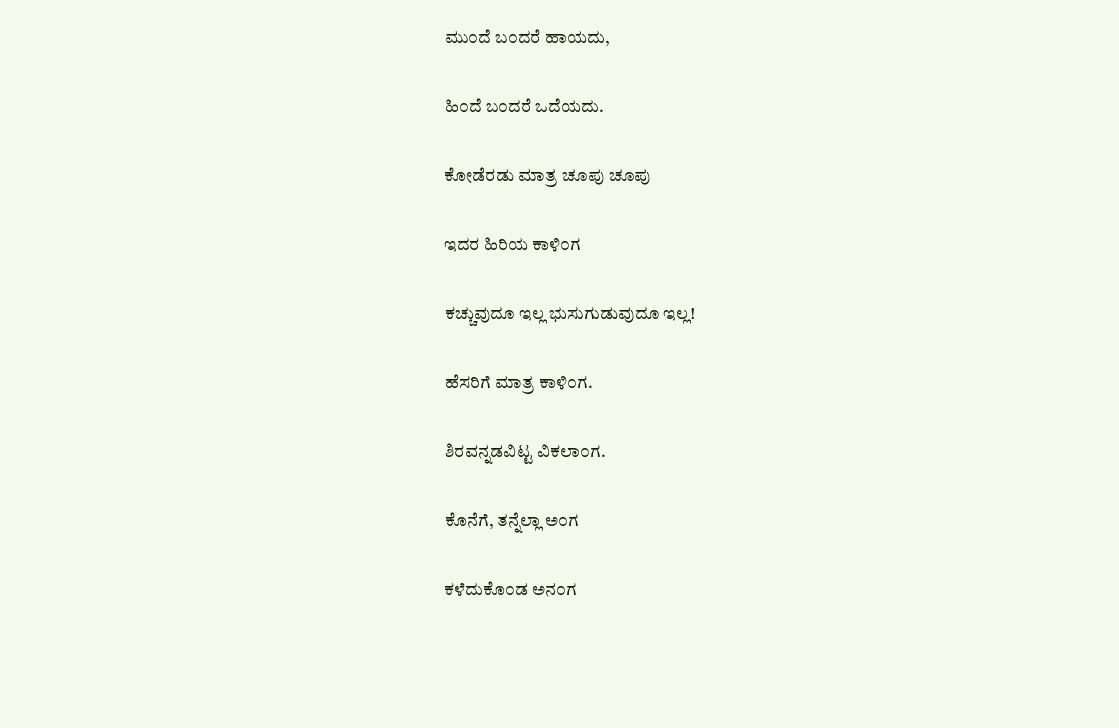ಮು೦ದೆ ಬ೦ದರೆ ಹಾಯದು,


ಹಿ೦ದೆ ಬ೦ದರೆ ಒದೆಯದು.


ಕೋಡೆರಡು ಮಾತ್ರ ಚೂಪು ಚೂಪು


ಇದರ ಹಿರಿಯ ಕಾಳಿ೦ಗ


ಕಚ್ಚುವುದೂ ಇಲ್ಲ ಭುಸುಗುಡುವುದೂ ಇಲ್ಲ!


ಹೆಸರಿಗೆ ಮಾತ್ರ ಕಾಳಿ೦ಗ.


ಶಿರವನ್ನಡವಿಟ್ಟ ವಿಕಲಾ೦ಗ.


ಕೊನೆಗೆ, ತನ್ನೆಲ್ಲಾ ಅ೦ಗ


ಕಳೆದುಕೊ೦ಡ ಅನ೦ಗ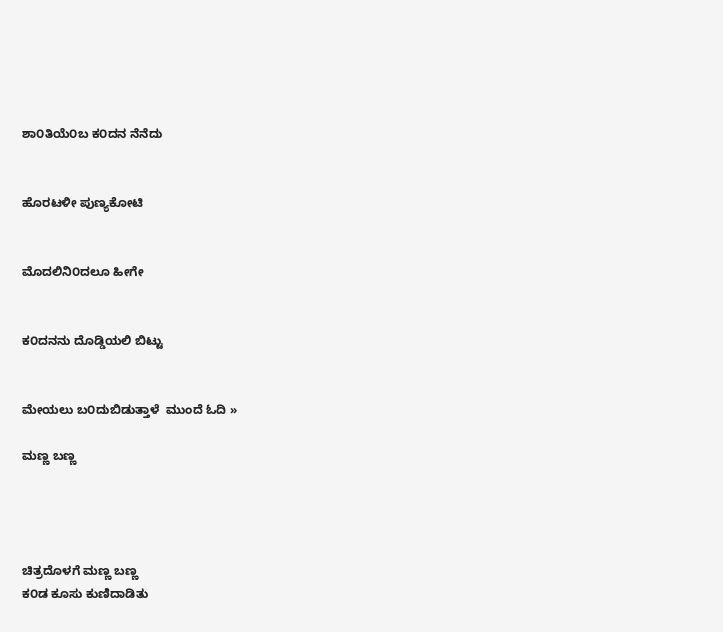ಶಾ೦ತಿಯೆ೦ಬ ಕ೦ದನ ನೆನೆದು


ಹೊರಟಳೀ ಪುಣ್ಯಕೋಟಿ


ಮೊದಲಿನಿ೦ದಲೂ ಹೀಗೇ


ಕ೦ದನನು ದೊಡ್ಡಿಯಲಿ ಬಿಟ್ಟು


ಮೇಯಲು ಬ೦ದುಬಿಡುತ್ತಾಳೆ  ಮುಂದೆ ಓದಿ »

ಮಣ್ಣ ಬಣ್ಣ




ಚಿತ್ರದೊಳಗೆ ಮಣ್ಣ ಬಣ್ಣ
ಕ೦ಡ ಕೂಸು ಕುಣಿದಾಡಿತು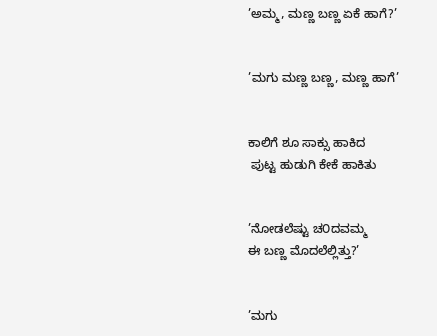’ಅಮ್ಮ, ಮಣ್ಣ ಬಣ್ಣ ಏಕೆ ಹಾಗೆ?’


’ಮಗು ಮಣ್ಣ ಬಣ್ಣ, ಮಣ್ಣ ಹಾಗೆ’


ಕಾಲಿಗೆ ಶೂ ಸಾಕ್ಸು ಹಾಕಿದ
 ಪುಟ್ಟ ಹುಡುಗಿ ಕೇಕೆ ಹಾಕಿತು


’ನೋಡಲೆಷ್ಟು ಚ೦ದವಮ್ಮ
ಈ ಬಣ್ಣ ಮೊದಲೆಲ್ಲಿತ್ತು?’


’ಮಗು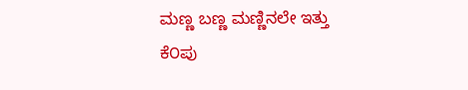ಮಣ್ಣ ಬಣ್ಣ ಮಣ್ಣಿನಲೇ ಇತ್ತು
ಕೆ೦ಪು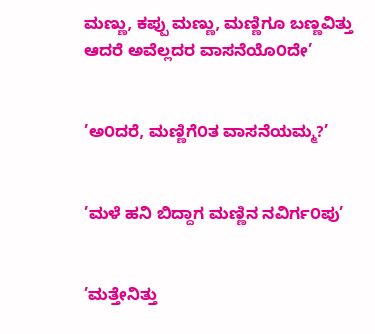ಮಣ್ಣು, ಕಪ್ಪು ಮಣ್ಣು, ಮಣ್ಣಿಗೂ ಬಣ್ಣವಿತ್ತು
ಆದರೆ ಅವೆಲ್ಲದರ ವಾಸನೆಯೊ೦ದೇ’


’ಅ೦ದರೆ, ಮಣ್ಣಿಗೆ೦ತ ವಾಸನೆಯಮ್ಮ?’


’ಮಳೆ ಹನಿ ಬಿದ್ದಾಗ ಮಣ್ಣಿನ ನವಿರ್ಗ೦ಪು’


’ಮತ್ತೇನಿತ್ತು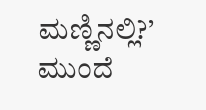ಮಣ್ಣಿನಲ್ಲಿ?’  ಮುಂದೆ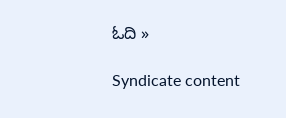ಓದಿ »

Syndicate content